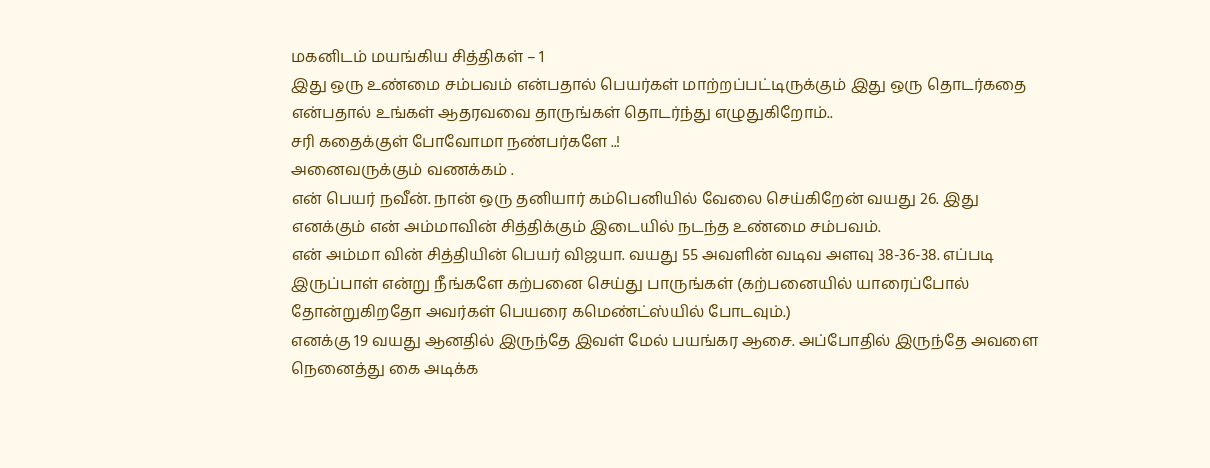மகனிடம் மயங்கிய சித்திகள் – 1
இது ஒரு உண்மை சம்பவம் என்பதால் பெயர்கள் மாற்றப்பட்டிருக்கும் இது ஒரு தொடர்கதை என்பதால் உங்கள் ஆதரவவை தாருங்கள் தொடர்ந்து எழுதுகிறோம்..
சரி கதைக்குள் போவோமா நண்பர்களே ..!
அனைவருக்கும் வணக்கம் .
என் பெயர் நவீன். நான் ஒரு தனியார் கம்பெனியில் வேலை செய்கிறேன் வயது 26. இது எனக்கும் என் அம்மாவின் சித்திக்கும் இடையில் நடந்த உண்மை சம்பவம்.
என் அம்மா வின் சித்தியின் பெயர் விஜயா. வயது 55 அவளின் வடிவ அளவு 38-36-38. எப்படி இருப்பாள் என்று நீங்களே கற்பனை செய்து பாருங்கள் (கற்பனையில் யாரைப்போல் தோன்றுகிறதோ அவர்கள் பெயரை கமெண்ட்ஸ்யில் போடவும்.)
எனக்கு 19 வயது ஆனதில் இருந்தே இவள் மேல் பயங்கர ஆசை. அப்போதில் இருந்தே அவளை நெனைத்து கை அடிக்க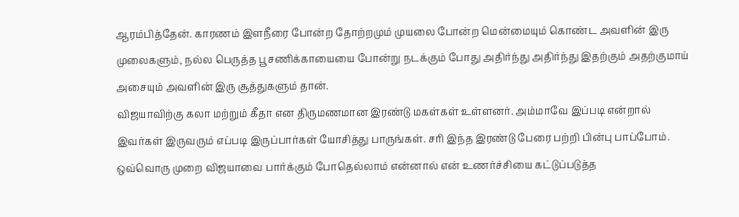ஆரம்பித்தேன். காரணம் இளநீரை போன்ற தோற்றமும் முயலை போன்ற மென்மையும் கொண்ட அவளின் இரு முலைகளும், நல்ல பெருத்த பூசணிக்காயையை போன்று நடக்கும் போது அதிர்ந்து அதிர்ந்து இதற்கும் அதற்குமாய் அசையும் அவளின் இரு சூத்துகளும் தான்.
விஜயாவிற்கு கலா மற்றும் கீதா என திருமணமான இரண்டு மகள்கள் உள்ளனர். அம்மாவே இப்படி என்றால் இவர்கள் இருவரும் எப்படி இருப்பார்கள் யோசித்து பாருங்கள். சரி இந்த இரண்டு பேரை பற்றி பின்பு பாப்போம்.
ஒவ்வொரு முறை விஜயாவை பார்க்கும் போதெல்லாம் என்னால் என் உணர்ச்சியை கட்டுப்படுத்த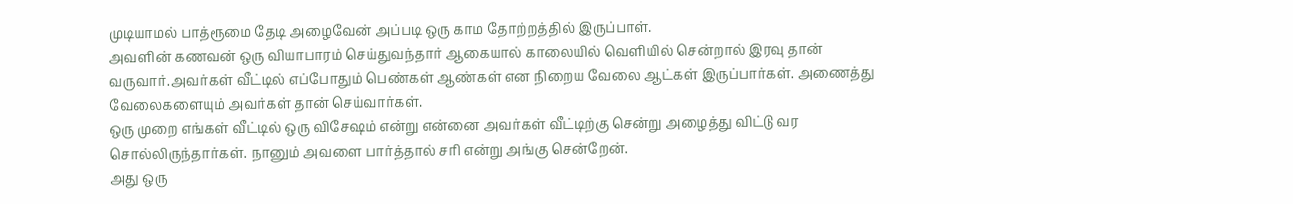முடியாமல் பாத்ரூமை தேடி அழைவேன் அப்படி ஒரு காம தோற்றத்தில் இருப்பாள்.
அவளின் கணவன் ஒரு வியாபாரம் செய்துவந்தார் ஆகையால் காலையில் வெளியில் சென்றால் இரவு தான் வருவார்.அவர்கள் வீட்டில் எப்போதும் பெண்கள் ஆண்கள் என நிறைய வேலை ஆட்கள் இருப்பார்கள். அணைத்து வேலைகளையும் அவர்கள் தான் செய்வார்கள்.
ஒரு முறை எங்கள் வீட்டில் ஒரு விசேஷம் என்று என்னை அவர்கள் வீட்டிற்கு சென்று அழைத்து விட்டு வர சொல்லிருந்தார்கள். நானும் அவளை பார்த்தால் சரி என்று அங்கு சென்றேன்.
அது ஒரு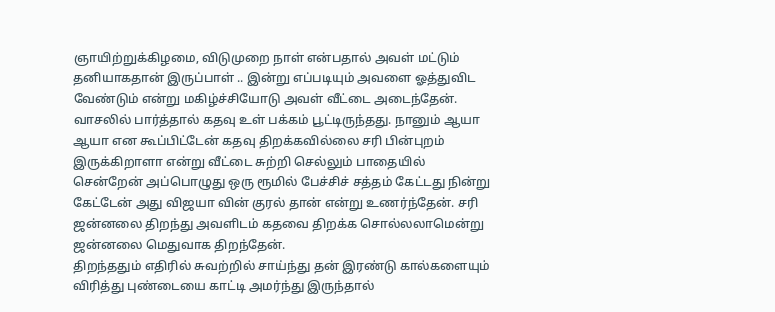ஞாயிற்றுக்கிழமை, விடுமுறை நாள் என்பதால் அவள் மட்டும் தனியாகதான் இருப்பாள் .. இன்று எப்படியும் அவளை ஓத்துவிட வேண்டும் என்று மகிழ்ச்சியோடு அவள் வீட்டை அடைந்தேன்.
வாசலில் பார்த்தால் கதவு உள் பக்கம் பூட்டிருந்தது. நானும் ஆயா ஆயா என கூப்பிட்டேன் கதவு திறக்கவில்லை சரி பின்புறம் இருக்கிறாளா என்று வீட்டை சுற்றி செல்லும் பாதையில் சென்றேன் அப்பொழுது ஒரு ரூமில் பேச்சிச் சத்தம் கேட்டது நின்று கேட்டேன் அது விஜயா வின் குரல் தான் என்று உணர்ந்தேன். சரி ஜன்னலை திறந்து அவளிடம் கதவை திறக்க சொல்லலாமென்று ஜன்னலை மெதுவாக திறந்தேன்.
திறந்ததும் எதிரில் சுவற்றில் சாய்ந்து தன் இரண்டு கால்களையும் விரித்து புண்டையை காட்டி அமர்ந்து இருந்தால்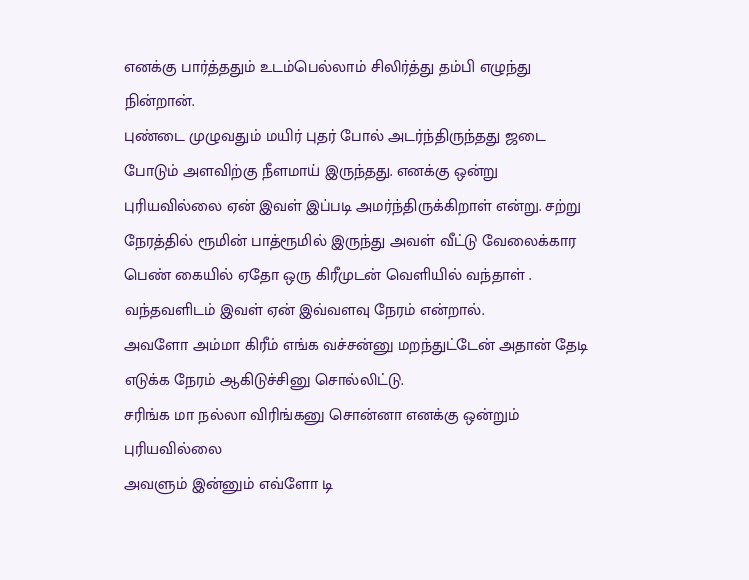எனக்கு பார்த்ததும் உடம்பெல்லாம் சிலிர்த்து தம்பி எழுந்து நின்றான்.
புண்டை முழுவதும் மயிர் புதர் போல் அடர்ந்திருந்தது ஜடை போடும் அளவிற்கு நீளமாய் இருந்தது. எனக்கு ஒன்று புரியவில்லை ஏன் இவள் இப்படி அமர்ந்திருக்கிறாள் என்று. சற்று நேரத்தில் ரூமின் பாத்ரூமில் இருந்து அவள் வீட்டு வேலைக்கார பெண் கையில் ஏதோ ஒரு கிரீமுடன் வெளியில் வந்தாள் .
வந்தவளிடம் இவள் ஏன் இவ்வளவு நேரம் என்றால்.
அவளோ அம்மா கிரீம் எங்க வச்சன்னு மறந்துட்டேன் அதான் தேடி எடுக்க நேரம் ஆகிடுச்சினு சொல்லிட்டு.
சரிங்க மா நல்லா விரிங்கனு சொன்னா எனக்கு ஒன்றும் புரியவில்லை
அவளும் இன்னும் எவ்ளோ டி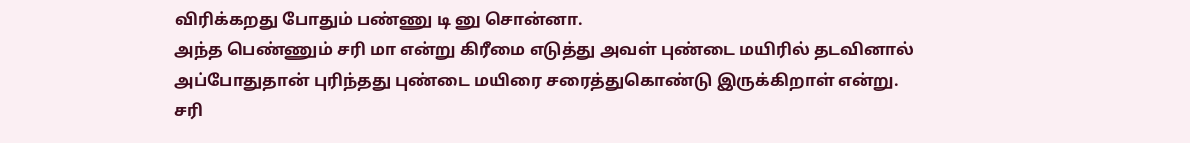விரிக்கறது போதும் பண்ணு டி னு சொன்னா.
அந்த பெண்ணும் சரி மா என்று கிரீமை எடுத்து அவள் புண்டை மயிரில் தடவினால் அப்போதுதான் புரிந்தது புண்டை மயிரை சரைத்துகொண்டு இருக்கிறாள் என்று.
சரி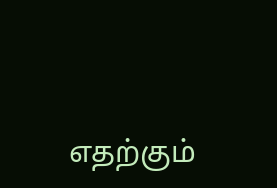எதற்கும்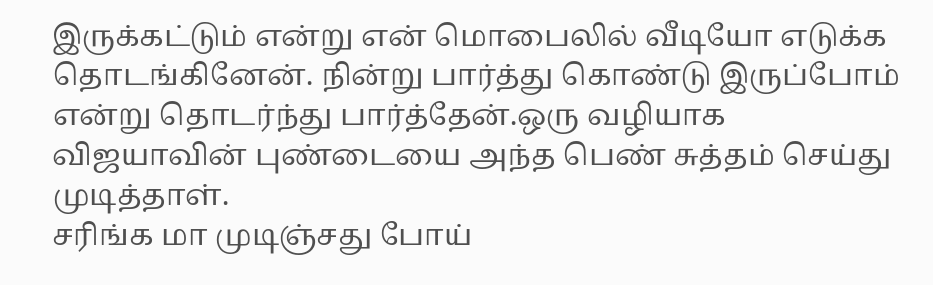இருக்கட்டும் என்று என் மொபைலில் வீடியோ எடுக்க தொடங்கினேன். நின்று பார்த்து கொண்டு இருப்போம் என்று தொடர்ந்து பார்த்தேன்.ஒரு வழியாக விஜயாவின் புண்டையை அந்த பெண் சுத்தம் செய்து முடித்தாள்.
சரிங்க மா முடிஞ்சது போய்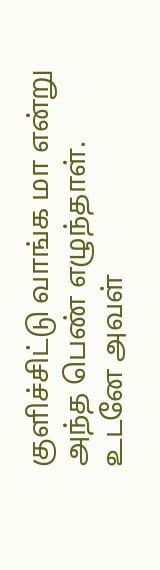குளிச்சிட்டு வாங்க மா என்று அந்த பெண் எழுந்தாள். உடனே அவள்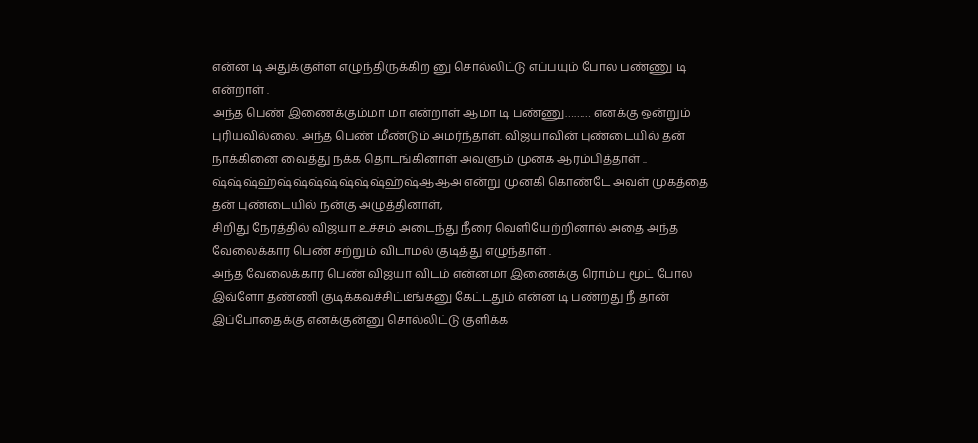என்ன டி அதுக்குள்ள எழுந்திருக்கிற னு சொல்லிட்டு எப்பயும் போல பண்ணு டி என்றாள் .
அந்த பெண் இணைக்கும்மா மா என்றாள் ஆமா டி பண்ணு……… எனக்கு ஒன்றும் புரியவில்லை. அந்த பெண் மீண்டும் அமர்ந்தாள். விஜயாவின் புண்டையில் தன் நாக்கினை வைத்து நக்க தொடங்கினாள் அவளும் முனக ஆரம்பித்தாள் .. ஷ்ஷ்ஷ்ஹ்ஷ்ஷ்ஷ்ஷ்ஷ்ஷ்ஷ்ஹ்ஷ்ஆஆஅ என்று முனகி கொண்டே அவள் முகத்தை தன் புண்டையில் நன்கு அழுத்தினாள்,
சிறிது நேரத்தில் விஜயா உச்சம் அடைந்து நீரை வெளியேற்றினால் அதை அந்த வேலைக்கார பெண் சற்றும் விடாமல் குடித்து எழுந்தாள் .
அந்த வேலைக்கார பெண் விஜயா விடம் என்னமா இணைக்கு ரொம்ப மூட் போல இவ்ளோ தண்ணி குடிக்கவச்சிட்டீங்கனு கேட்டதும் என்ன டி பண்றது நீ தான் இப்போதைக்கு எனக்குன்னு சொல்லிட்டு குளிக்க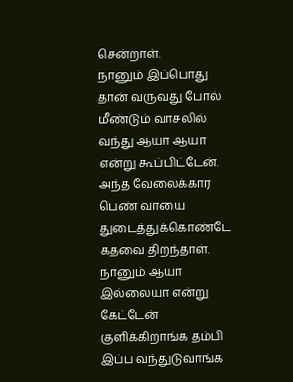சென்றாள்.
நானும் இப்பொது தான் வருவது போல் மீண்டும் வாசலில் வந்து ஆயா ஆயா என்று கூப்பிட்டேன். அந்த வேலைக்கார பெண் வாயை துடைத்துக்கொண்டே கதவை திறந்தாள். நானும் ஆயா இல்லையா என்று கேட்டேன் குளிக்கிறாங்க தம்பி இப்ப வந்துடுவாங்க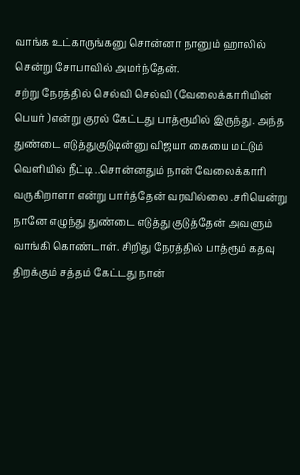வாங்க உட்காருங்கனு சொன்னா நானும் ஹாலில் சென்று சோபாவில் அமர்ந்தேன்.
சற்று நேரத்தில் செல்வி செல்வி (வேலைக்காரியின் பெயர் )என்று குரல் கேட்டது பாத்ரூமில் இருந்து. அந்த துண்டை எடுத்துகுடுடின்னு விஜயா கையை மட்டும் வெளியில் நீட்டி ..சொன்னதும் நான் வேலைக்காரி வருகிறாளா என்று பார்த்தேன் வரவில்லை .சரியென்று நானே எழுந்து துண்டை எடுத்து குடுத்தேன் அவளும் வாங்கி கொண்டாள். சிறிது நேரத்தில் பாத்ரூம் கதவு திறக்கும் சத்தம் கேட்டது நான்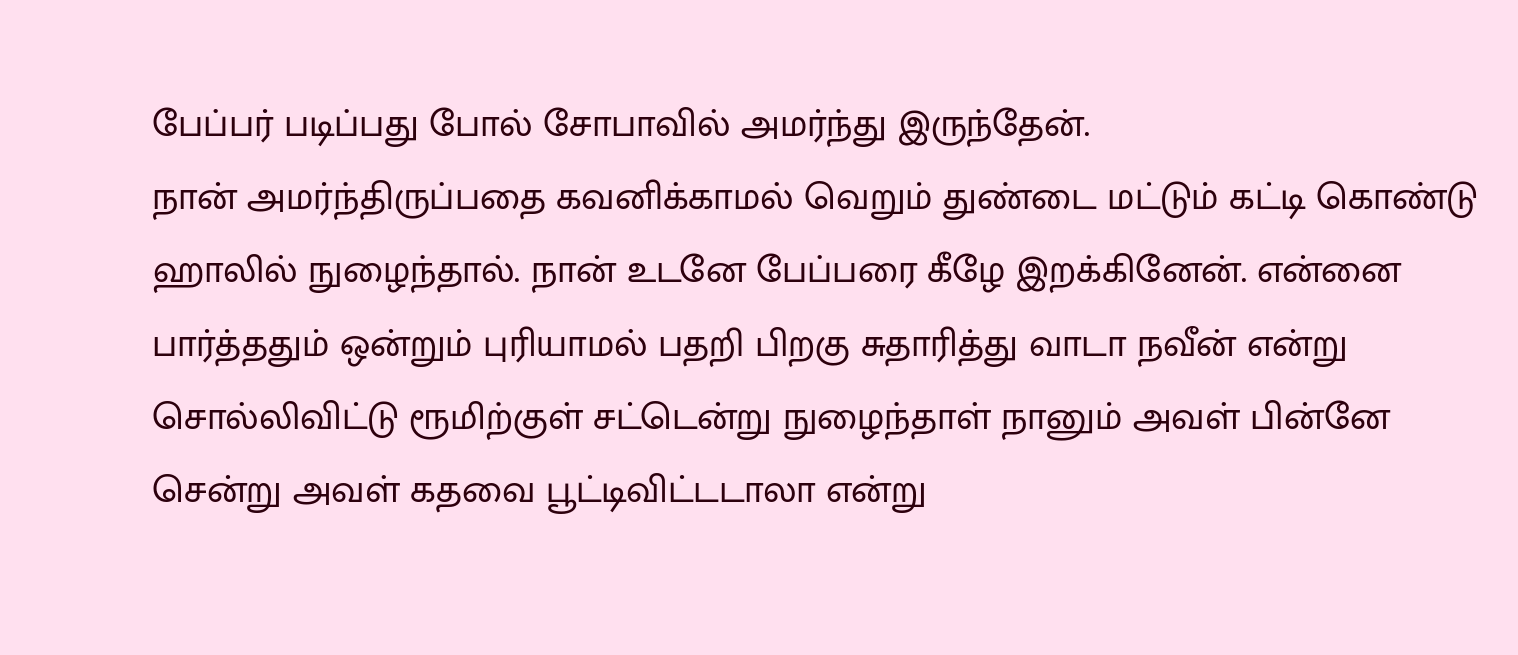பேப்பர் படிப்பது போல் சோபாவில் அமர்ந்து இருந்தேன்.
நான் அமர்ந்திருப்பதை கவனிக்காமல் வெறும் துண்டை மட்டும் கட்டி கொண்டு ஹாலில் நுழைந்தால். நான் உடனே பேப்பரை கீழே இறக்கினேன். என்னை பார்த்ததும் ஒன்றும் புரியாமல் பதறி பிறகு சுதாரித்து வாடா நவீன் என்று சொல்லிவிட்டு ரூமிற்குள் சட்டென்று நுழைந்தாள் நானும் அவள் பின்னே சென்று அவள் கதவை பூட்டிவிட்டடாலா என்று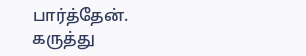பார்த்தேன்.
கருத்து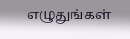எழுதுங்கள்